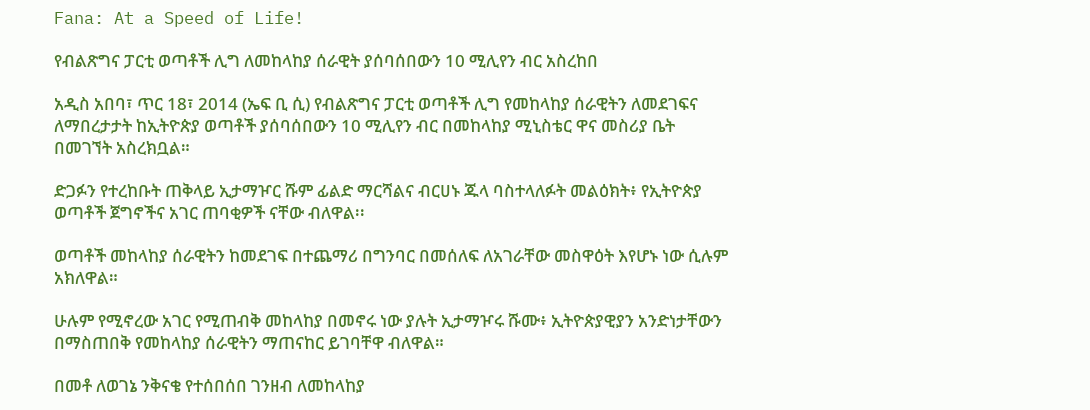Fana: At a Speed of Life!

የብልጽግና ፓርቲ ወጣቶች ሊግ ለመከላከያ ሰራዊት ያሰባሰበውን 10 ሚሊየን ብር አስረከበ

አዲስ አበባ፣ ጥር 18፣ 2014 (ኤፍ ቢ ሲ) የብልጽግና ፓርቲ ወጣቶች ሊግ የመከላከያ ሰራዊትን ለመደገፍና ለማበረታታት ከኢትዮጵያ ወጣቶች ያሰባሰበውን 10 ሚሊየን ብር በመከላከያ ሚኒስቴር ዋና መስሪያ ቤት በመገኘት አስረክቧል።

ድጋፉን የተረከቡት ጠቅላይ ኢታማዦር ሹም ፊልድ ማርሻልና ብርሀኑ ጁላ ባስተላለፉት መልዕክት፥ የኢትዮጵያ ወጣቶች ጀግኖችና አገር ጠባቂዎች ናቸው ብለዋል፡፡

ወጣቶች መከላከያ ሰራዊትን ከመደገፍ በተጨማሪ በግንባር በመሰለፍ ለአገራቸው መስዋዕት እየሆኑ ነው ሲሉም አክለዋል።

ሁሉም የሚኖረው አገር የሚጠብቅ መከላከያ በመኖሩ ነው ያሉት ኢታማዦሩ ሹሙ፥ ኢትዮጵያዊያን አንድነታቸውን በማስጠበቅ የመከላከያ ሰራዊትን ማጠናከር ይገባቸዋ ብለዋል።

በመቶ ለወገኔ ንቅናቄ የተሰበሰበ ገንዘብ ለመከላከያ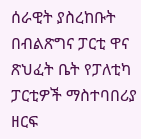ሰራዊት ያስረከቡት በብልጽግና ፓርቲ ዋና ጽህፈት ቤት የፓለቲካ ፓርቲዎች ማስተባበሪያ ዘርፍ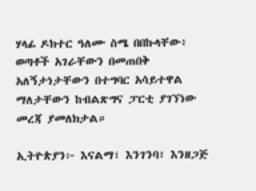ሃላፊ ዶክተር ዓለሙ ስሜ በበኩላቸው፥ ወጣቶች አገራቸውን በመጠበቅ አለኝታነታቸውን በተግባር አሳይተዋል ማለታቸውን ከብልጽግና ፓርቲ ያገኘነው መረጃ ያመለክታል።

ኢትዮጵያን፦ እናልማ፣ እንገንባ፣ እንዘጋጅ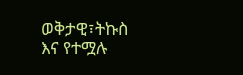ወቅታዊ፣ትኩስ እና የተሟሉ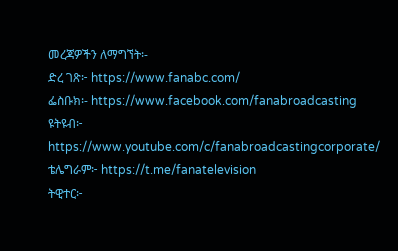መረጃዎችን ለማግኘት፡-
ድረ ገጽ፦ https://www.fanabc.com/
ፌስቡክ፡- https://www.facebook.com/fanabroadcasting
ዩትዩብ፦ https://www.youtube.com/c/fanabroadcastingcorporate/
ቴሌግራም፦ https://t.me/fanatelevision
ትዊተር፦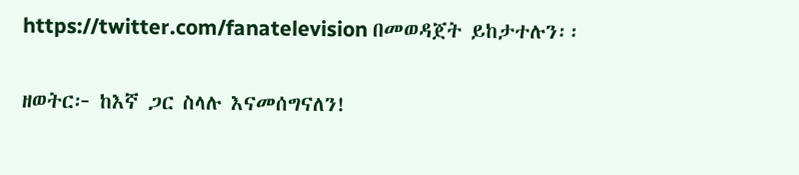https://twitter.com/fanatelevision በመወዳጀት ይከታተሉን፡፡

ዘወትር፦ ከእኛ ጋር ስላሉ እናመሰግናለን!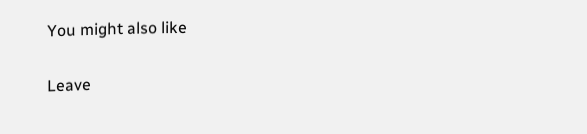You might also like

Leave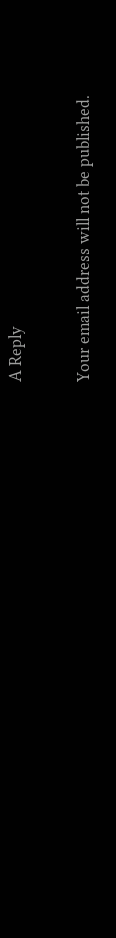A Reply

Your email address will not be published.